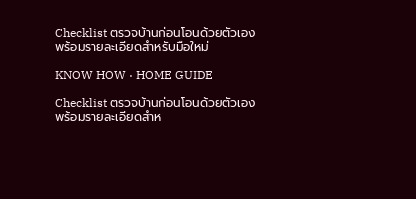Checklist ตรวจบ้านก่อนโอนด้วยตัวเอง พร้อมรายละเอียดสำหรับมือใหม่

KNOW HOW · HOME GUIDE

Checklist ตรวจบ้านก่อนโอนด้วยตัวเอง พร้อมรายละเอียดสำห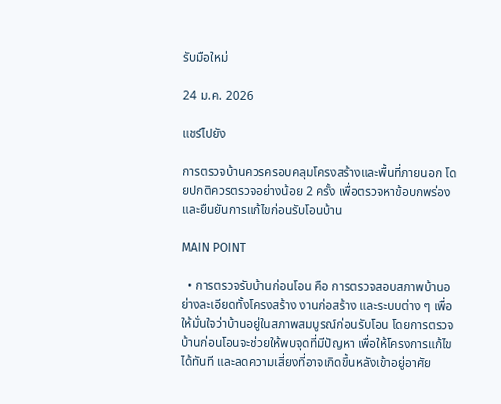รับมือใหม่

24 ม.ค. 2026

แชร์ไปยัง

การตรวจบ้านควรครอบคลุมโครงสร้างและพื้นที่ภายนอก โดยปกติควรตรวจอย่างน้อย 2 ครั้ง เพื่อตรวจหาข้อบกพร่องและยืนยันการแก้ไขก่อนรับโอนบ้าน

MAIN POINT

  • การตรวจรับบ้านก่อนโอน คือ การตรวจสอบสภาพบ้านอย่างละเอียดทั้งโครงสร้าง งานก่อสร้าง และระบบต่าง ๆ เพื่อให้มั่นใจว่าบ้านอยู่ในสภาพสมบูรณ์ก่อนรับโอน โดยการตรวจบ้านก่อนโอนจะช่วยให้พบจุดที่มีปัญหา เพื่อให้โครงการแก้ไขได้ทันที และลดความเสี่ยงที่อาจเกิดขึ้นหลังเข้าอยู่อาศัย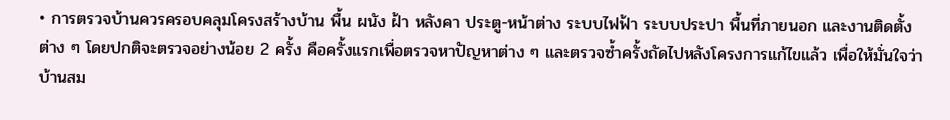• การตรวจบ้านควรครอบคลุมโครงสร้างบ้าน พื้น ผนัง ฝ้า หลังคา ประตู-หน้าต่าง ระบบไฟฟ้า ระบบประปา พื้นที่ภายนอก และงานติดตั้งต่าง ๆ โดยปกติจะตรวจอย่างน้อย 2 ครั้ง คือครั้งแรกเพื่อตรวจหาปัญหาต่าง ๆ และตรวจซ้ำครั้งถัดไปหลังโครงการแก้ไขแล้ว เพื่อให้มั่นใจว่าบ้านสม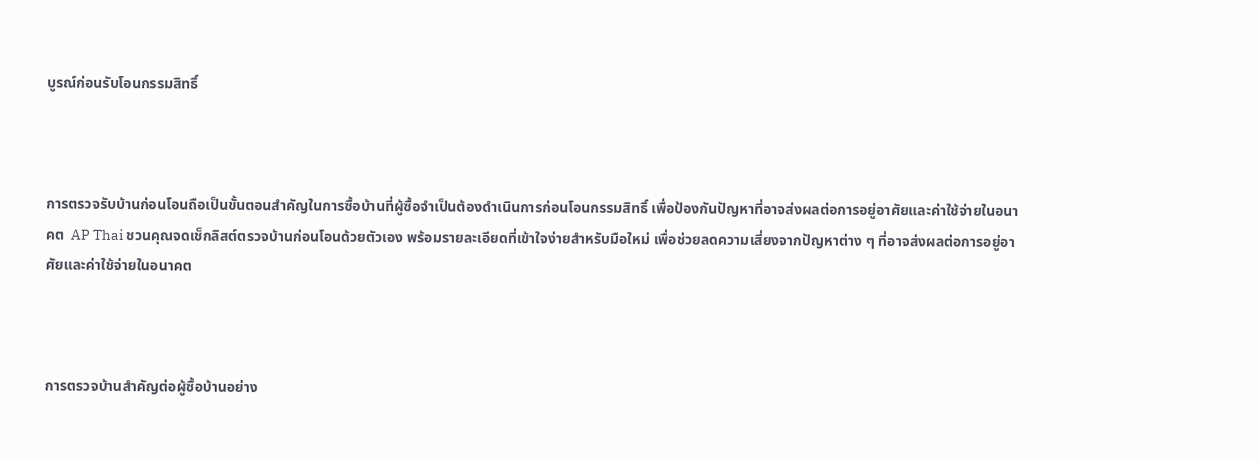บูรณ์ก่อนรับโอนกรรมสิทธิ์



การตรวจรับบ้านก่อนโอนถือเป็นขั้นตอนสำคัญในการซื้อบ้านที่ผู้ซื้อจำเป็นต้องดำเนินการก่อนโอนกรรมสิทธิ์ เพื่อป้องกันปัญหาที่อาจส่งผลต่อการอยู่อาศัยและค่าใช้จ่ายในอนาคต  AP Thai ชวนคุณจดเช็กลิสต์ตรวจบ้านก่อนโอนด้วยตัวเอง พร้อมรายละเอียดที่เข้าใจง่ายสำหรับมือใหม่ เพื่อช่วยลดความเสี่ยงจากปัญหาต่าง ๆ ที่อาจส่งผลต่อการอยู่อาศัยและค่าใช้จ่ายในอนาคต



การตรวจบ้านสำคัญต่อผู้ซื้อบ้านอย่าง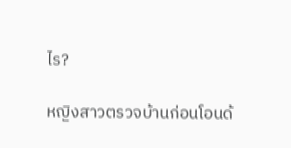ไร?

หญิงสาวตรวจบ้านก่อนโอนด้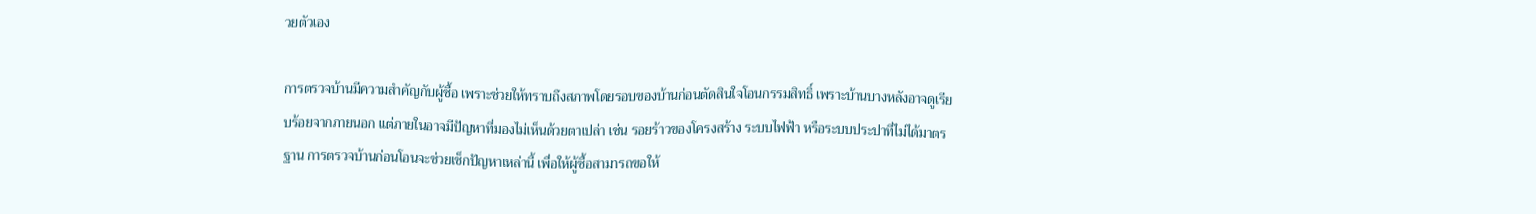วยตัวเอง

การตรวจบ้านมีความสำคัญกับผู้ซื้อ เพราะช่วยให้ทราบถึงสภาพโดยรอบของบ้านก่อนตัดสินใจโอนกรรมสิทธิ์ เพราะบ้านบางหลังอาจดูเรียบร้อยจากภายนอก แต่ภายในอาจมีปัญหาที่มองไม่เห็นด้วยตาเปล่า เช่น รอยร้าวของโครงสร้าง ระบบไฟฟ้า หรือระบบประปาที่ไม่ได้มาตรฐาน การตรวจบ้านก่อนโอนจะช่วยเช็กปัญหาเหล่านี้ เพื่อให้ผู้ซื้อสามารถขอให้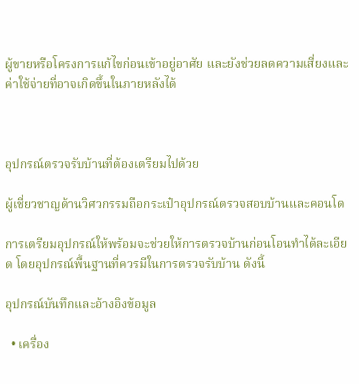ผู้ขายหรือโครงการแก้ไขก่อนเข้าอยู่อาศัย และยังช่วยลดความเสี่ยงและค่าใช้จ่ายที่อาจเกิดขึ้นในภายหลังได้



อุปกรณ์ตรวจรับบ้านที่ต้องเตรียมไปด้วย

ผู้เชี่ยวชาญด้านวิศวกรรมถือกระเป๋าอุปกรณ์ตรวจสอบบ้านและคอนโด

การเตรียมอุปกรณ์ให้พร้อมจะช่วยให้การตรวจบ้านก่อนโอนทำได้ละเอียด โดยอุปกรณ์พื้นฐานที่ควรมีในการตรวจรับบ้าน ดังนี้

อุปกรณ์บันทึกและอ้างอิงข้อมูล

  • เครื่อง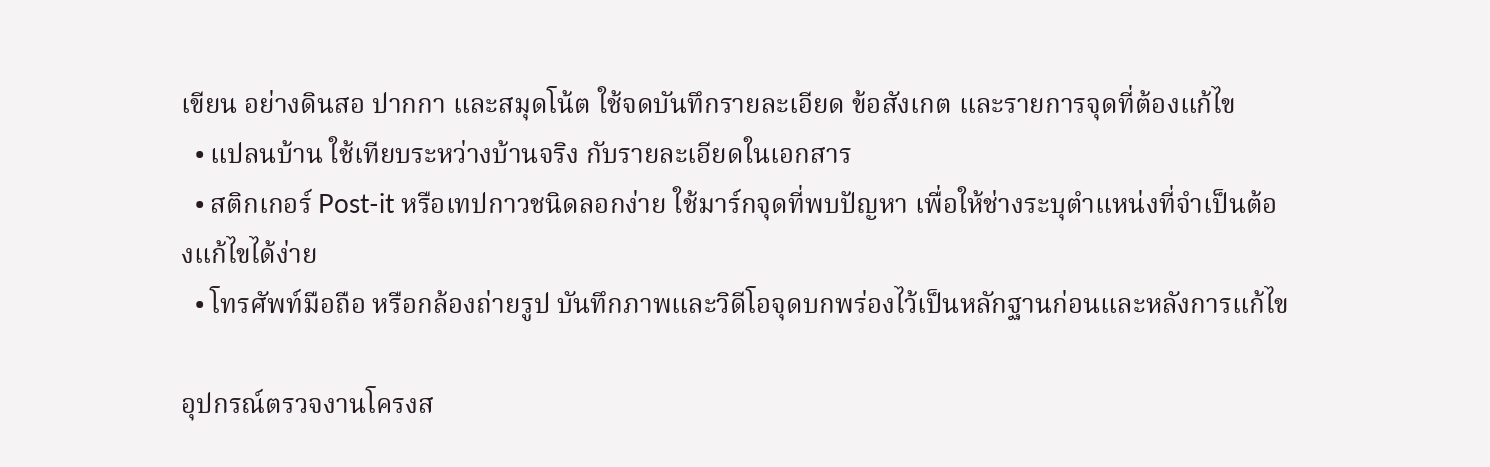เขียน อย่างดินสอ ปากกา และสมุดโน้ต ใช้จดบันทึกรายละเอียด ข้อสังเกต และรายการจุดที่ต้องแก้ไข
  • แปลนบ้าน ใช้เทียบระหว่างบ้านจริง กับรายละเอียดในเอกสาร
  • สติกเกอร์ Post-it หรือเทปกาวชนิดลอกง่าย ใช้มาร์กจุดที่พบปัญหา เพื่อให้ช่างระบุตำแหน่งที่จำเป็นต้องแก้ไขได้ง่าย
  • โทรศัพท์มือถือ หรือกล้องถ่ายรูป บันทึกภาพและวิดีโอจุดบกพร่องไว้เป็นหลักฐานก่อนและหลังการแก้ไข

อุปกรณ์ตรวจงานโครงส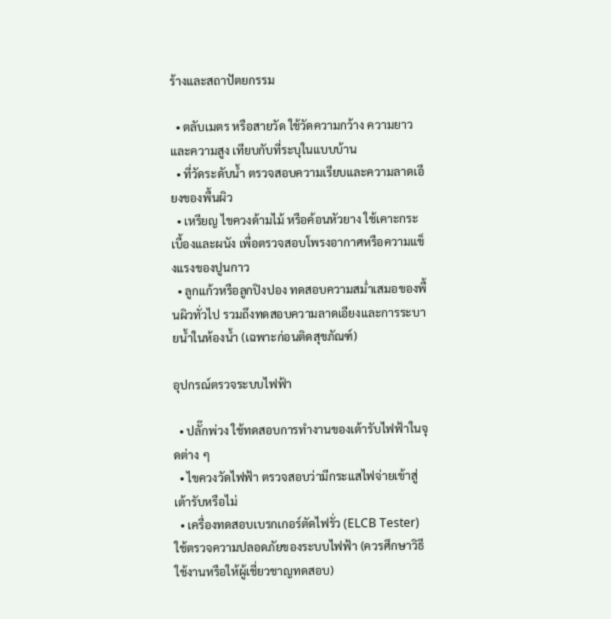ร้างและสถาปัตยกรรม

  • ตลับเมตร หรือสายวัด ใช้วัดความกว้าง ความยาว และความสูง เทียบกับที่ระบุในแบบบ้าน
  • ที่วัดระดับน้ำ ตรวจสอบความเรียบและความลาดเอียงของพื้นผิว
  • เหรียญ ไขควงด้ามไม้ หรือค้อนหัวยาง ใช้เคาะกระเบื้องและผนัง เพื่อตรวจสอบโพรงอากาศหรือความแข็งแรงของปูนกาว
  • ลูกแก้วหรือลูกปิงปอง ทดสอบความสม่ำเสมอของพื้นผิวทั่วไป รวมถึงทดสอบความลาดเอียงและการระบายน้ำในห้องน้ำ (เฉพาะก่อนติดสุขภัณฑ์)

อุปกรณ์ตรวจระบบไฟฟ้า

  • ปลั๊กพ่วง ใช้ทดสอบการทำงานของเต้ารับไฟฟ้าในจุดต่าง ๆ
  • ไขควงวัดไฟฟ้า ตรวจสอบว่ามีกระแสไฟจ่ายเข้าสู่เต้ารับหรือไม่
  • เครื่องทดสอบเบรกเกอร์ตัดไฟรั่ว (ELCB Tester) ใช้ตรวจความปลอดภัยของระบบไฟฟ้า (ควรศึกษาวิธีใช้งานหรือให้ผู้เชี่ยวชาญทดสอบ)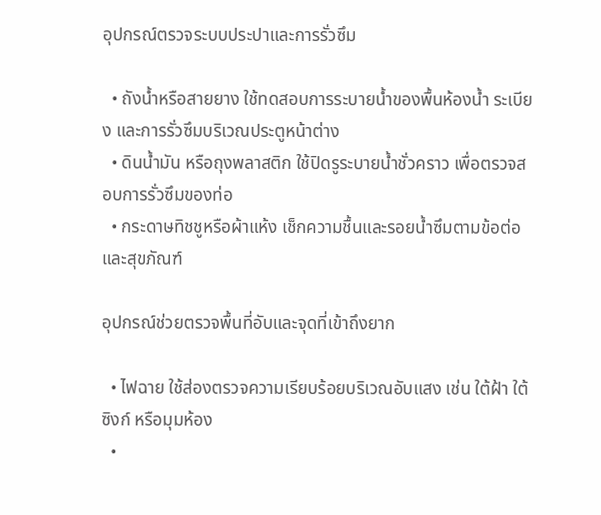อุปกรณ์ตรวจระบบประปาและการรั่วซึม

  • ถังน้ำหรือสายยาง ใช้ทดสอบการระบายน้ำของพื้นห้องน้ำ ระเบียง และการรั่วซึมบริเวณประตูหน้าต่าง
  • ดินน้ำมัน หรือถุงพลาสติก ใช้ปิดรูระบายน้ำชั่วคราว เพื่อตรวจสอบการรั่วซึมของท่อ
  • กระดาษทิชชูหรือผ้าแห้ง เช็กความชื้นและรอยน้ำซึมตามข้อต่อและสุขภัณฑ์

อุปกรณ์ช่วยตรวจพื้นที่อับและจุดที่เข้าถึงยาก

  • ไฟฉาย ใช้ส่องตรวจความเรียบร้อยบริเวณอับแสง เช่น ใต้ฝ้า ใต้ซิงก์ หรือมุมห้อง
  •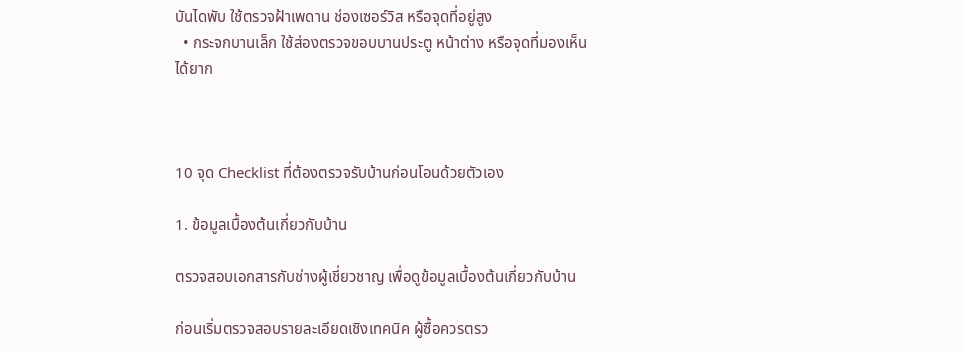บันไดพับ ใช้ตรวจฝ้าเพดาน ช่องเซอร์วิส หรือจุดที่อยู่สูง
  • กระจกบานเล็ก ใช้ส่องตรวจขอบบานประตู หน้าต่าง หรือจุดที่มองเห็นได้ยาก



10 จุด Checklist ที่ต้องตรวจรับบ้านก่อนโอนด้วยตัวเอง

1. ข้อมูลเบื้องต้นเกี่ยวกับบ้าน

ตรวจสอบเอกสารกับช่างผู้เชี่ยวชาญ เพื่อดูข้อมูลเบื้องต้นเกี่ยวกับบ้าน

ก่อนเริ่มตรวจสอบรายละเอียดเชิงเทคนิค ผู้ซื้อควรตรว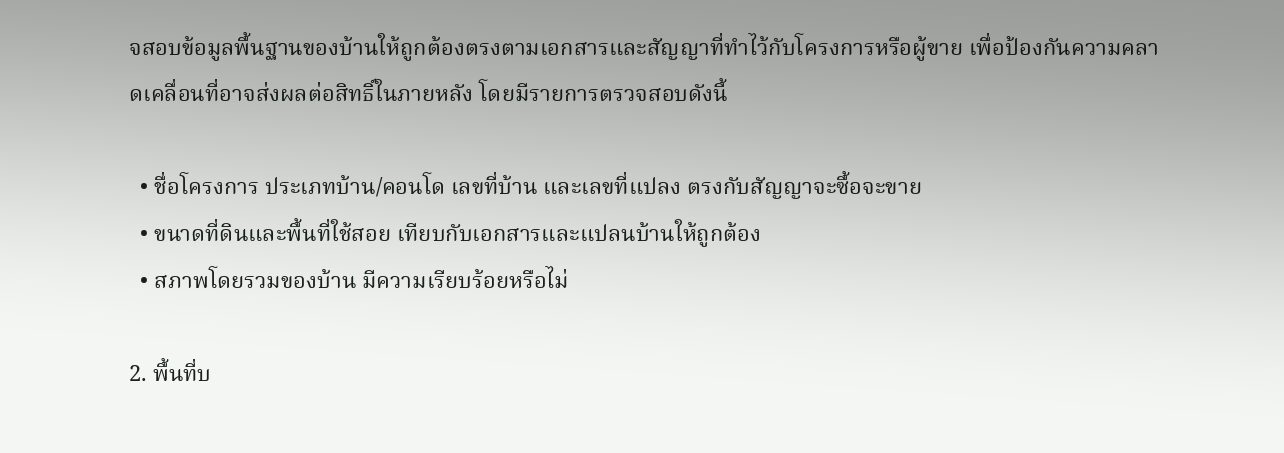จสอบข้อมูลพื้นฐานของบ้านให้ถูกต้องตรงตามเอกสารและสัญญาที่ทำไว้กับโครงการหรือผู้ขาย เพื่อป้องกันความคลาดเคลื่อนที่อาจส่งผลต่อสิทธิ์ในภายหลัง โดยมีรายการตรวจสอบดังนี้

  • ชื่อโครงการ ประเภทบ้าน/คอนโด เลขที่บ้าน และเลขที่แปลง ตรงกับสัญญาจะซื้อจะขาย
  • ขนาดที่ดินและพื้นที่ใช้สอย เทียบกับเอกสารและแปลนบ้านให้ถูกต้อง
  • สภาพโดยรวมของบ้าน มีความเรียบร้อยหรือไม่

2. พื้นที่บ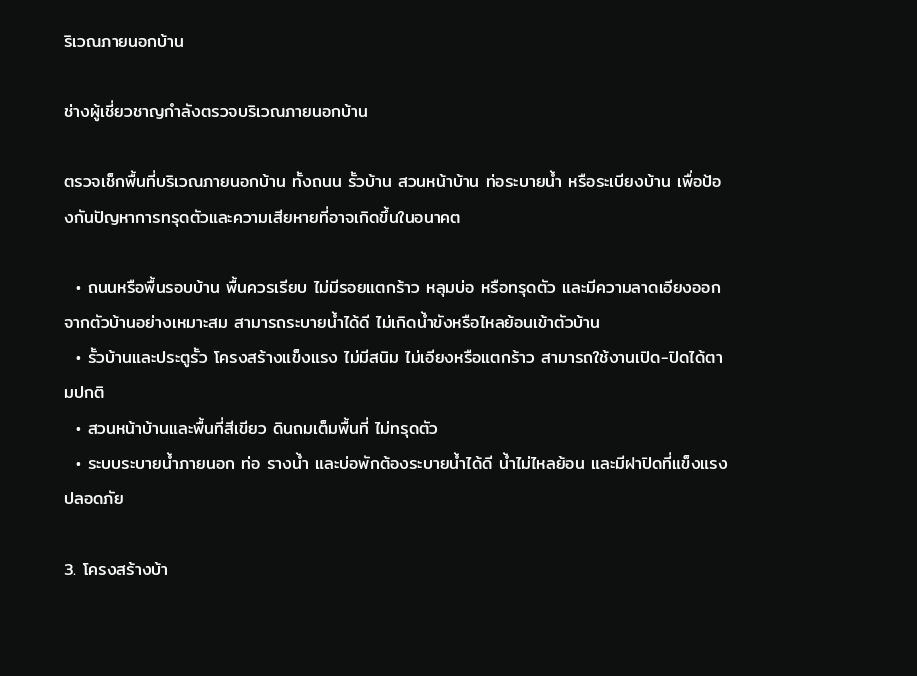ริเวณภายนอกบ้าน

ช่างผู้เชี่ยวชาญกำลังตรวจบริเวณภายนอกบ้าน

ตรวจเช็กพื้นที่บริเวณภายนอกบ้าน ทั้งถนน รั้วบ้าน สวนหน้าบ้าน ท่อระบายน้ำ หรือระเบียงบ้าน เพื่อป้องกันปัญหาการทรุดตัวและความเสียหายที่อาจเกิดขึ้นในอนาคต

  • ถนนหรือพื้นรอบบ้าน พื้นควรเรียบ ไม่มีรอยแตกร้าว หลุมบ่อ หรือทรุดตัว และมีความลาดเอียงออกจากตัวบ้านอย่างเหมาะสม สามารถระบายน้ำได้ดี ไม่เกิดน้ำขังหรือไหลย้อนเข้าตัวบ้าน
  • รั้วบ้านและประตูรั้ว โครงสร้างแข็งแรง ไม่มีสนิม ไม่เอียงหรือแตกร้าว สามารถใช้งานเปิด-ปิดได้ตามปกติ
  • สวนหน้าบ้านและพื้นที่สีเขียว ดินถมเต็มพื้นที่ ไม่ทรุดตัว
  • ระบบระบายน้ำภายนอก ท่อ รางน้ำ และบ่อพักต้องระบายน้ำได้ดี น้ำไม่ไหลย้อน และมีฝาปิดที่แข็งแรงปลอดภัย

3. โครงสร้างบ้า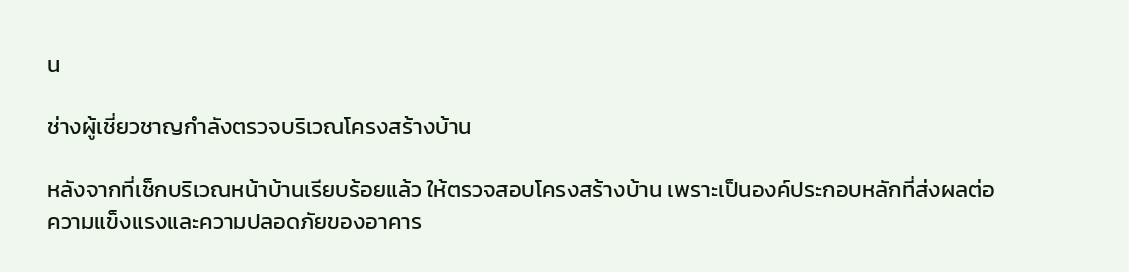น

ช่างผู้เชี่ยวชาญกำลังตรวจบริเวณโครงสร้างบ้าน

หลังจากที่เช็กบริเวณหน้าบ้านเรียบร้อยแล้ว ให้ตรวจสอบโครงสร้างบ้าน เพราะเป็นองค์ประกอบหลักที่ส่งผลต่อความแข็งแรงและความปลอดภัยของอาคาร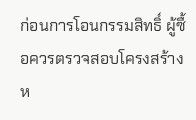ก่อนการโอนกรรมสิทธิ์ ผู้ซื้อควรตรวจสอบโครงสร้างห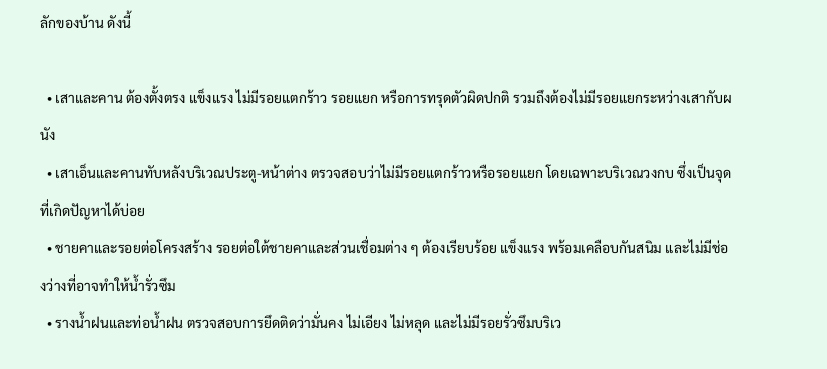ลักของบ้าน ดังนี้

  • เสาและคาน ต้องตั้งตรง แข็งแรง ไม่มีรอยแตกร้าว รอยแยก หรือการทรุดตัวผิดปกติ รวมถึงต้องไม่มีรอยแยกระหว่างเสากับผนัง
  • เสาเอ็นและคานทับหลังบริเวณประตู-หน้าต่าง ตรวจสอบว่าไม่มีรอยแตกร้าวหรือรอยแยก โดยเฉพาะบริเวณวงกบ ซึ่งเป็นจุดที่เกิดปัญหาได้บ่อย
  • ชายคาและรอยต่อโครงสร้าง รอยต่อใต้ชายคาและส่วนเชื่อมต่าง ๆ ต้องเรียบร้อย แข็งแรง พร้อมเคลือบกันสนิม และไม่มีช่องว่างที่อาจทำให้น้ำรั่วซึม
  • รางน้ำฝนและท่อน้ำฝน ตรวจสอบการยึดติดว่ามั่นคง ไม่เอียง ไม่หลุด และไม่มีรอยรั่วซึมบริเว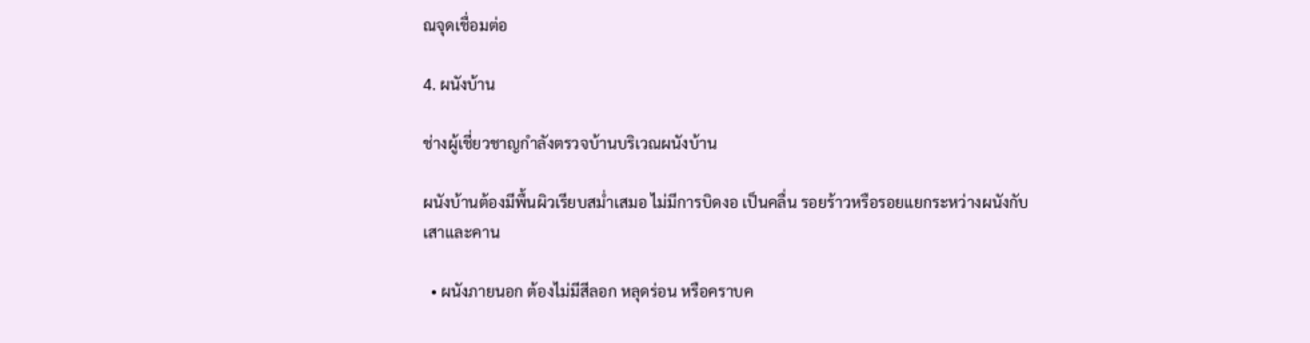ณจุดเชื่อมต่อ

4. ผนังบ้าน

ช่างผู้เชี่ยวชาญกำลังตรวจบ้านบริเวณผนังบ้าน

ผนังบ้านต้องมีพื้นผิวเรียบสม่ำเสมอ ไม่มีการบิดงอ เป็นคลื่น รอยร้าวหรือรอยแยกระหว่างผนังกับเสาและคาน

  • ผนังภายนอก ต้องไม่มีสีลอก หลุดร่อน หรือคราบค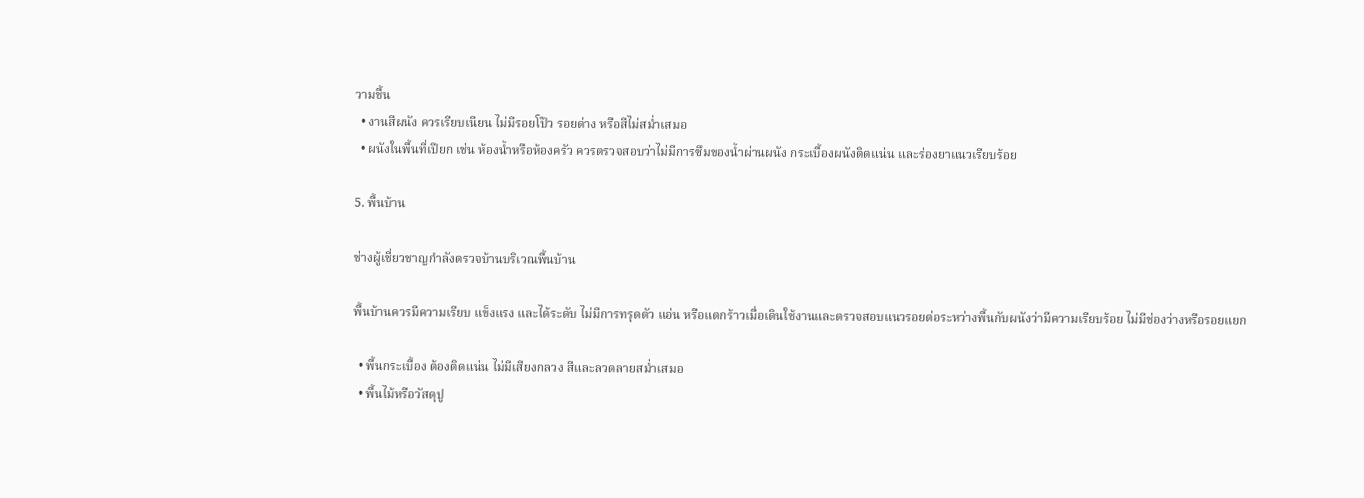วามชื้น
  • งานสีผนัง ควรเรียบเนียน ไม่มีรอยโป๊ว รอยด่าง หรือสีไม่สม่ำเสมอ
  • ผนังในพื้นที่เปียก เช่น ห้องน้ำหรือห้องครัว ควรตรวจสอบว่าไม่มีการซึมของน้ำผ่านผนัง กระเบื้องผนังติดแน่น และร่องยาแนวเรียบร้อย

5. พื้นบ้าน

ช่างผู้เชี่ยวชาญกำลังตรวจบ้านบริเวณพื้นบ้าน

พื้นบ้านควรมีความเรียบ แข็งแรง และได้ระดับ ไม่มีการทรุดตัว แอ่น หรือแตกร้าวเมื่อเดินใช้งานและตรวจสอบแนวรอยต่อระหว่างพื้นกับผนังว่ามีความเรียบร้อย ไม่มีช่องว่างหรือรอยแยก

  • พื้นกระเบื้อง ต้องติดแน่น ไม่มีเสียงกลวง สีและลวดลายสม่ำเสมอ
  • พื้นไม้หรือวัสดุปู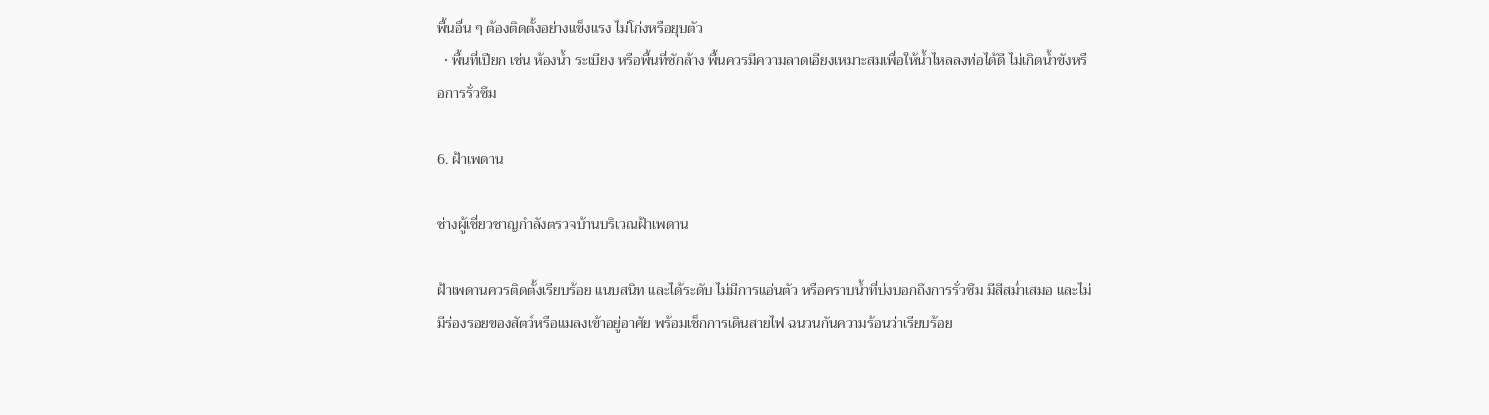พื้นอื่น ๆ ต้องติดตั้งอย่างแข็งแรง ไม่โก่งหรือยุบตัว
  • พื้นที่เปียก เช่น ห้องน้ำ ระเบียง หรือพื้นที่ซักล้าง พื้นควรมีความลาดเอียงเหมาะสมเพื่อให้น้ำไหลลงท่อได้ดี ไม่เกิดน้ำขังหรือการรั่วซึม

6. ฝ้าเพดาน

ช่างผู้เชี่ยวชาญกำลังตรวจบ้านบริเวณฝ้าเพดาน

ฝ้าเพดานควรติดตั้งเรียบร้อย แนบสนิท และได้ระดับ ไม่มีการแอ่นตัว หรือคราบน้ำที่บ่งบอกถึงการรั่วซึม มีสีสม่ำเสมอ และไม่มีร่องรอยของสัตว์หรือแมลงเข้าอยู่อาศัย พร้อมเช็กการเดินสายไฟ ฉนวนกันความร้อนว่าเรียบร้อย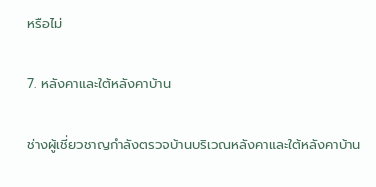หรือไม่

7. หลังคาและใต้หลังคาบ้าน

ช่างผู้เชี่ยวชาญกำลังตรวจบ้านบริเวณหลังคาและใต้หลังคาบ้าน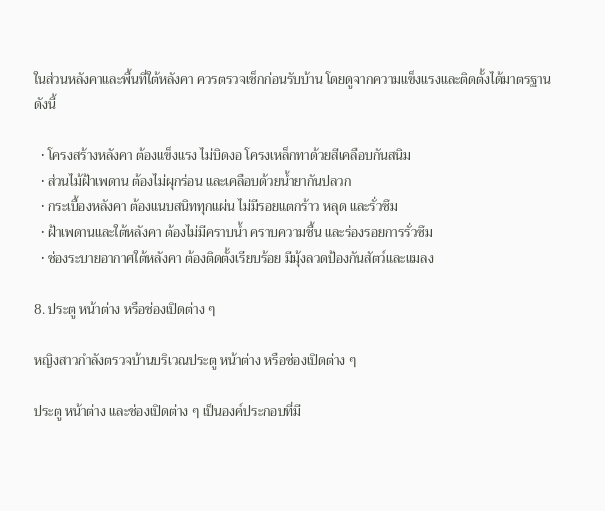ในส่วนหลังคาและพื้นที่ใต้หลังคา ควรตรวจเช็กก่อนรับบ้าน โดยดูจากความแข็งแรงและติดตั้งได้มาตรฐาน ดังนี้

  • โครงสร้างหลังคา ต้องแข็งแรง ไม่บิดงอ โครงเหล็กทาด้วยสีเคลือบกันสนิม
  • ส่วนไม้ฝ้าเพดาน ต้องไม่ผุกร่อน และเคลือบด้วยน้ำยากันปลวก
  • กระเบื้องหลังคา ต้องแนบสนิททุกแผ่น ไม่มีรอยแตกร้าว หลุด และรั่วซึม
  • ฝ้าเพดานและใต้หลังคา ต้องไม่มีคราบน้ำ คราบความชื้น และร่องรอยการรั่วซึม
  • ช่องระบายอากาศใต้หลังคา ต้องติดตั้งเรียบร้อย มีมุ้งลวดป้องกันสัตว์และแมลง

8. ประตู หน้าต่าง หรือช่องเปิดต่าง ๆ

หญิงสาวกำลังตรวจบ้านบริเวณประตู หน้าต่าง หรือช่องเปิดต่าง ๆ

ประตู หน้าต่าง และช่องเปิดต่าง ๆ เป็นองค์ประกอบที่มี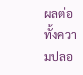ผลต่อทั้งความปลอ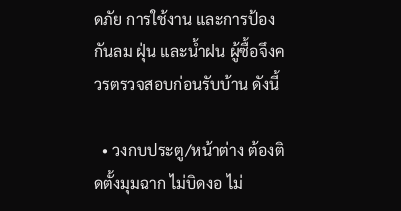ดภัย การใช้งาน และการป้องกันลม ฝุ่น และน้ำฝน ผู้ซื้อจึงควรตรวจสอบก่อนรับบ้าน ดังนี้

  • วงกบประตู/หน้าต่าง ต้องติดตั้งมุมฉาก ไม่บิดงอ ไม่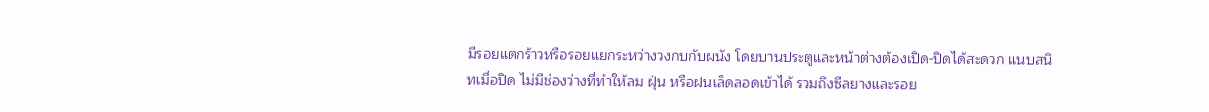มีรอยแตกร้าวหรือรอยแยกระหว่างวงกบกับผนัง โดยบานประตูและหน้าต่างต้องเปิด-ปิดได้สะดวก แนบสนิทเมื่อปิด ไม่มีช่องว่างที่ทำให้ลม ฝุ่น หรือฝนเล็ดลอดเข้าได้ รวมถึงซีลยางและรอย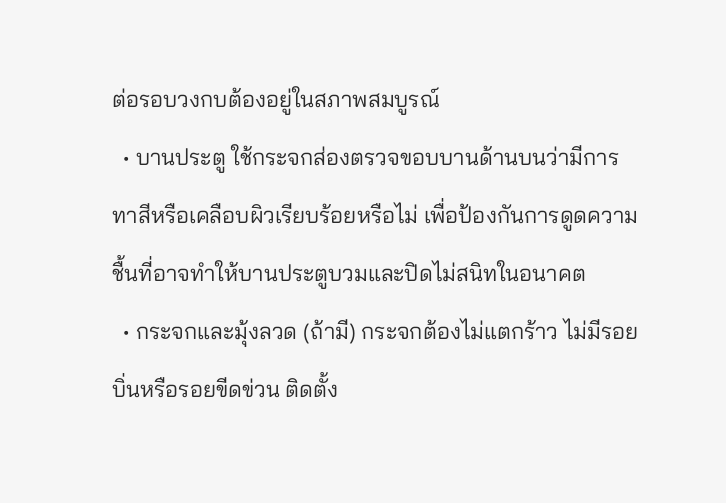ต่อรอบวงกบต้องอยู่ในสภาพสมบูรณ์
  • บานประตู ใช้กระจกส่องตรวจขอบบานด้านบนว่ามีการทาสีหรือเคลือบผิวเรียบร้อยหรือไม่ เพื่อป้องกันการดูดความชื้นที่อาจทำให้บานประตูบวมและปิดไม่สนิทในอนาคต
  • กระจกและมุ้งลวด (ถ้ามี) กระจกต้องไม่แตกร้าว ไม่มีรอยบิ่นหรือรอยขีดข่วน ติดตั้ง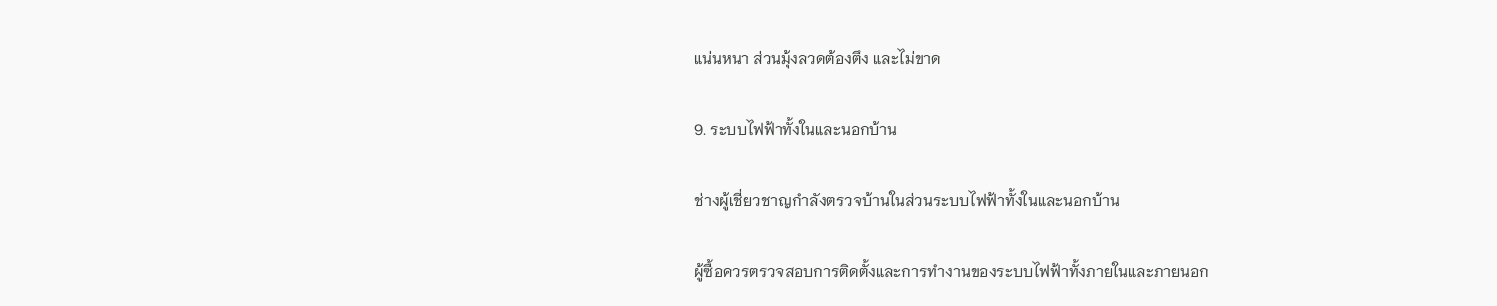แน่นหนา ส่วนมุ้งลวดต้องตึง และไม่ขาด

9. ระบบไฟฟ้าทั้งในและนอกบ้าน

ช่างผู้เชี่ยวชาญกำลังตรวจบ้านในส่วนระบบไฟฟ้าทั้งในและนอกบ้าน

ผู้ซื้อควรตรวจสอบการติดตั้งและการทำงานของระบบไฟฟ้าทั้งภายในและภายนอก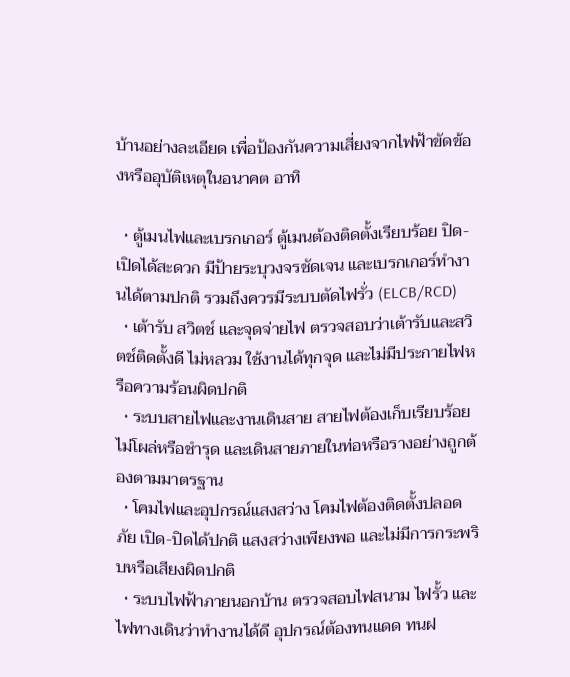บ้านอย่างละเอียด เพื่อป้องกันความเสี่ยงจากไฟฟ้าขัดข้องหรืออุบัติเหตุในอนาคต อาทิ

  • ตู้เมนไฟและเบรกเกอร์ ตู้เมนต้องติดตั้งเรียบร้อย ปิด-เปิดได้สะดวก มีป้ายระบุวงจรชัดเจน และเบรกเกอร์ทำงานได้ตามปกติ รวมถึงควรมีระบบตัดไฟรั่ว (ELCB/RCD)
  • เต้ารับ สวิตช์ และจุดจ่ายไฟ ตรวจสอบว่าเต้ารับและสวิตช์ติดตั้งดี ไม่หลวม ใช้งานได้ทุกจุด และไม่มีประกายไฟหรือความร้อนผิดปกติ
  • ระบบสายไฟและงานเดินสาย สายไฟต้องเก็บเรียบร้อย ไม่โผล่หรือชำรุด และเดินสายภายในท่อหรือรางอย่างถูกต้องตามมาตรฐาน
  • โคมไฟและอุปกรณ์แสงสว่าง โคมไฟต้องติดตั้งปลอดภัย เปิด-ปิดได้ปกติ แสงสว่างเพียงพอ และไม่มีการกระพริบหรือเสียงผิดปกติ
  • ระบบไฟฟ้าภายนอกบ้าน ตรวจสอบไฟสนาม ไฟรั้ว และไฟทางเดินว่าทำงานได้ดี อุปกรณ์ต้องทนแดด ทนฝ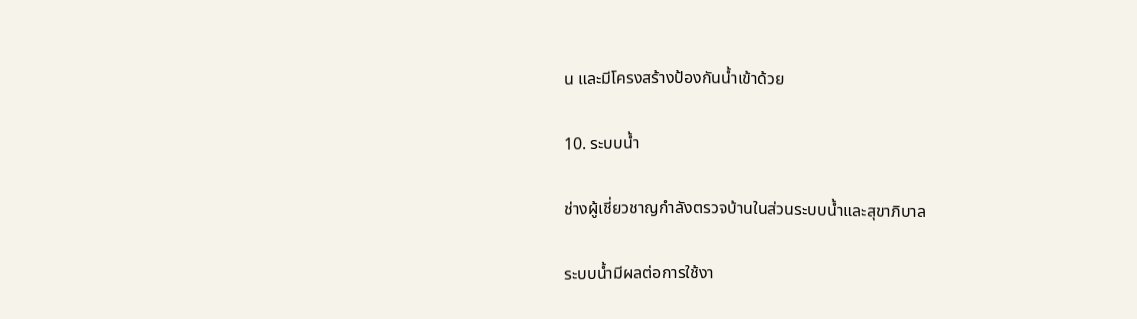น และมีโครงสร้างป้องกันน้ำเข้าด้วย

10. ระบบน้ำ

ช่างผู้เชี่ยวชาญกำลังตรวจบ้านในส่วนระบบน้ำและสุขาภิบาล

ระบบน้ำมีผลต่อการใช้งา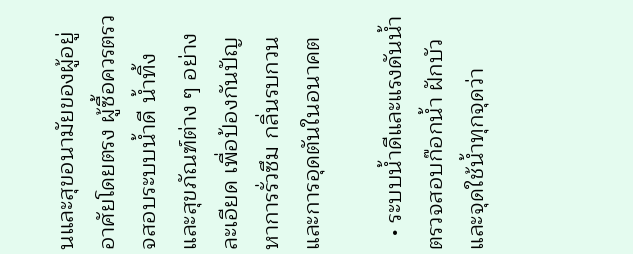นและสุขอนามัยของผู้อยู่อาศัยโดยตรง ผู้ซื้อควรตรวจสอบระบบน้ำดี น้ำทิ้ง และสุขภัณฑ์ต่าง ๆ อย่างละเอียด เพื่อป้องกันปัญหาการรั่วซึม กลิ่นรบกวน และการอุดตันในอนาคต

  • ระบบน้ำดีและแรงดันน้ำ ตรวจสอบก๊อกน้ำ ฝักบัว และจุดใช้น้ำทุกจุดว่า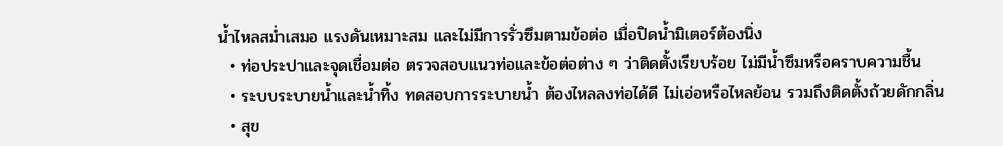น้ำไหลสม่ำเสมอ แรงดันเหมาะสม และไม่มีการรั่วซึมตามข้อต่อ เมื่อปิดน้ำมิเตอร์ต้องนิ่ง
  • ท่อประปาและจุดเชื่อมต่อ ตรวจสอบแนวท่อและข้อต่อต่าง ๆ ว่าติดตั้งเรียบร้อย ไม่มีน้ำซึมหรือคราบความชื้น
  • ระบบระบายน้ำและน้ำทิ้ง ทดสอบการระบายน้ำ ต้องไหลลงท่อได้ดี ไม่เอ่อหรือไหลย้อน รวมถึงติดตั้งถ้วยดักกลิ่น
  • สุข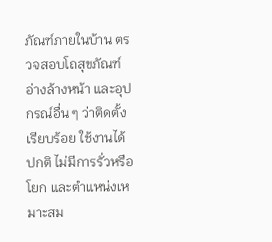ภัณฑ์ภายในบ้าน ตรวจสอบโถสุขภัณฑ์ อ่างล้างหน้า และอุปกรณ์อื่น ๆ ว่าติดตั้งเรียบร้อย ใช้งานได้ปกติ ไม่มีการรั่วหรือโยก และตำแหน่งเหมาะสม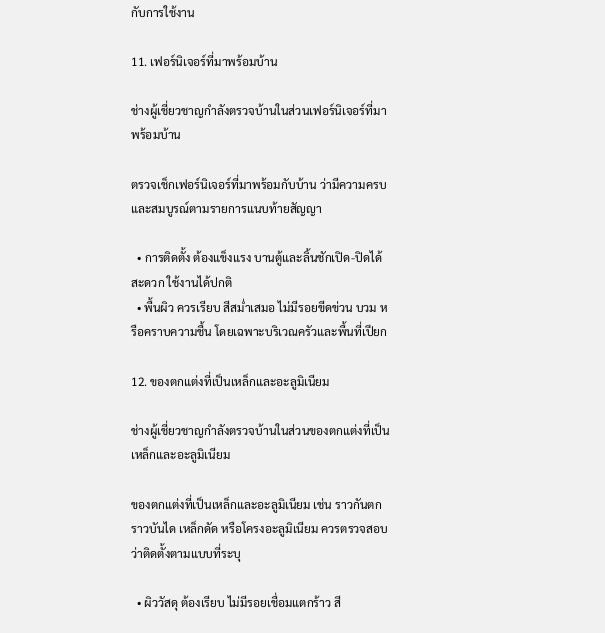กับการใช้งาน

11. เฟอร์นิเจอร์ที่มาพร้อมบ้าน

ช่างผู้เชี่ยวชาญกำลังตรวจบ้านในส่วนเฟอร์นิเจอร์ที่มาพร้อมบ้าน

ตรวจเช็กเฟอร์นิเจอร์ที่มาพร้อมกับบ้าน ว่ามีความครบและสมบูรณ์ตามรายการแนบท้ายสัญญา

  • การติดตั้ง ต้องแข็งแรง บานตู้และลิ้นชักเปิด-ปิดได้สะดวก ใช้งานได้ปกติ
  • พื้นผิว ควรเรียบ สีสม่ำเสมอ ไม่มีรอยขีดข่วน บวม หรือคราบความชื้น โดยเฉพาะบริเวณครัวและพื้นที่เปียก

12. ของตกแต่งที่เป็นเหล็กและอะลูมิเนียม

ช่างผู้เชี่ยวชาญกำลังตรวจบ้านในส่วนของตกแต่งที่เป็นเหล็กและอะลูมิเนียม

ของตกแต่งที่เป็นเหล็กและอะลูมิเนียม เช่น ราวกันตก ราวบันได เหล็กดัด หรือโครงอะลูมิเนียม ควรตรวจสอบว่าติดตั้งตามแบบที่ระบุ

  • ผิววัสดุ ต้องเรียบ ไม่มีรอยเชื่อมแตกร้าว สี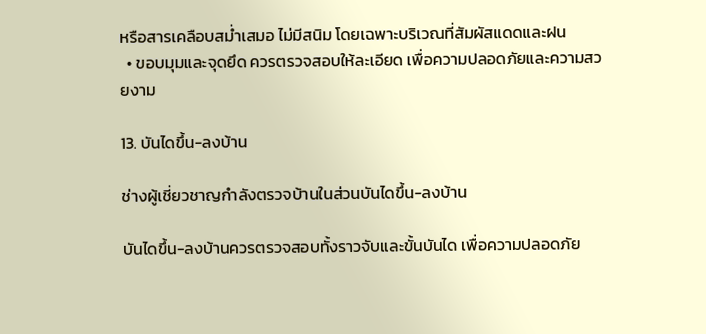หรือสารเคลือบสม่ำเสมอ ไม่มีสนิม โดยเฉพาะบริเวณที่สัมผัสแดดและฝน
  • ขอบมุมและจุดยึด ควรตรวจสอบให้ละเอียด เพื่อความปลอดภัยและความสวยงาม

13. บันไดขึ้น-ลงบ้าน

ช่างผู้เชี่ยวชาญกำลังตรวจบ้านในส่วนบันไดขึ้น-ลงบ้าน

บันไดขึ้น-ลงบ้านควรตรวจสอบทั้งราวจับและขั้นบันได เพื่อความปลอดภัย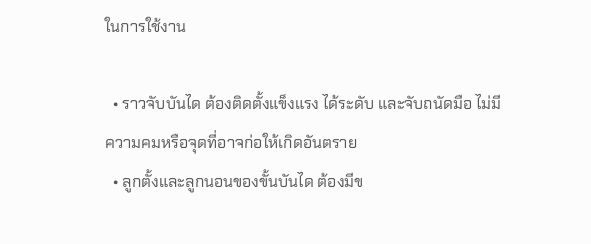ในการใช้งาน

  • ราวจับบันได ต้องติดตั้งแข็งแรง ได้ระดับ และจับถนัดมือ ไม่มีความคมหรือจุดที่อาจก่อให้เกิดอันตราย
  • ลูกตั้งและลูกนอนของขั้นบันได ต้องมีข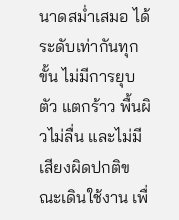นาดสม่ำเสมอ ได้ระดับเท่ากันทุกขั้น ไม่มีการยุบตัว แตกร้าว พื้นผิวไม่ลื่น และไม่มีเสียงผิดปกติขณะเดินใช้งาน เพื่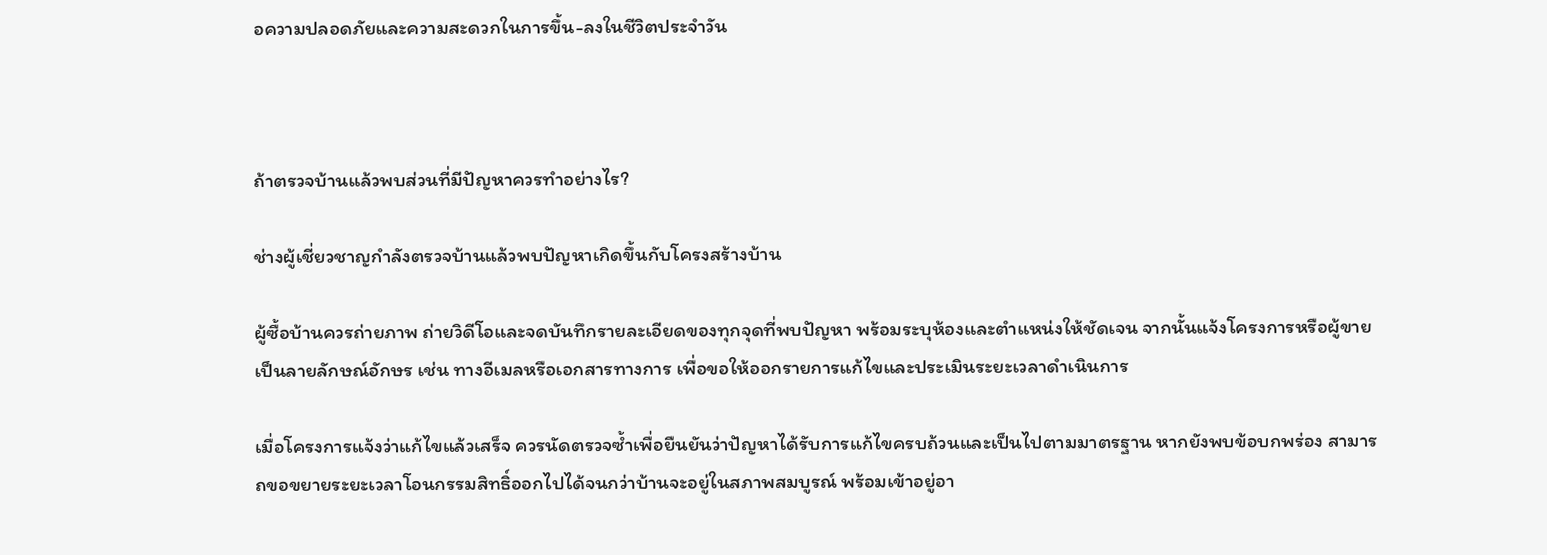อความปลอดภัยและความสะดวกในการขึ้น-ลงในชีวิตประจำวัน



ถ้าตรวจบ้านแล้วพบส่วนที่มีปัญหาควรทำอย่างไร?

ช่างผู้เชี่ยวชาญกำลังตรวจบ้านแล้วพบปัญหาเกิดขึ้นกับโครงสร้างบ้าน

ผู้ซื้อบ้านควรถ่ายภาพ ถ่ายวิดีโอและจดบันทึกรายละเอียดของทุกจุดที่พบปัญหา พร้อมระบุห้องและตำแหน่งให้ชัดเจน จากนั้นแจ้งโครงการหรือผู้ขายเป็นลายลักษณ์อักษร เช่น ทางอีเมลหรือเอกสารทางการ เพื่อขอให้ออกรายการแก้ไขและประเมินระยะเวลาดำเนินการ

เมื่อโครงการแจ้งว่าแก้ไขแล้วเสร็จ ควรนัดตรวจซ้ำเพื่อยืนยันว่าปัญหาได้รับการแก้ไขครบถ้วนและเป็นไปตามมาตรฐาน หากยังพบข้อบกพร่อง สามารถขอขยายระยะเวลาโอนกรรมสิทธิ์ออกไปได้จนกว่าบ้านจะอยู่ในสภาพสมบูรณ์ พร้อมเข้าอยู่อา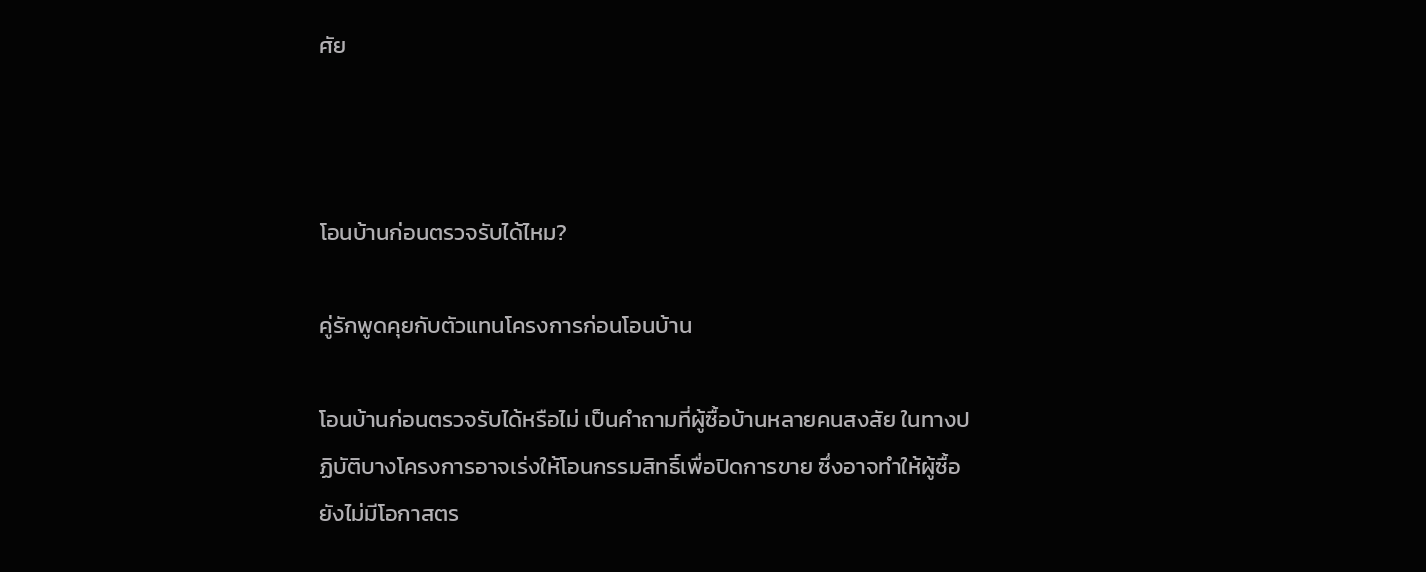ศัย



โอนบ้านก่อนตรวจรับได้ไหม?

คู่รักพูดคุยกับตัวแทนโครงการก่อนโอนบ้าน

โอนบ้านก่อนตรวจรับได้หรือไม่ เป็นคำถามที่ผู้ซื้อบ้านหลายคนสงสัย ในทางปฏิบัติบางโครงการอาจเร่งให้โอนกรรมสิทธิ์เพื่อปิดการขาย ซึ่งอาจทำให้ผู้ซื้อยังไม่มีโอกาสตร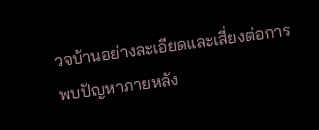วจบ้านอย่างละเอียดและเสี่ยงต่อการพบปัญหาภายหลัง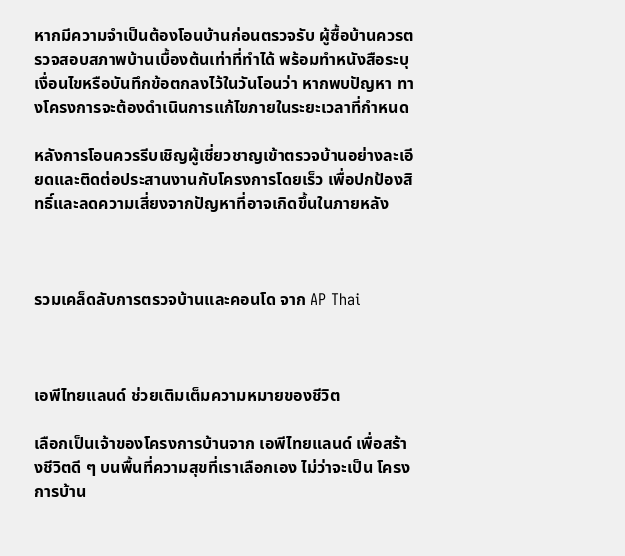หากมีความจำเป็นต้องโอนบ้านก่อนตรวจรับ ผู้ซื้อบ้านควรตรวจสอบสภาพบ้านเบื้องต้นเท่าที่ทำได้ พร้อมทำหนังสือระบุเงื่อนไขหรือบันทึกข้อตกลงไว้ในวันโอนว่า หากพบปัญหา ทางโครงการจะต้องดำเนินการแก้ไขภายในระยะเวลาที่กำหนด

หลังการโอนควรรีบเชิญผู้เชี่ยวชาญเข้าตรวจบ้านอย่างละเอียดและติดต่อประสานงานกับโครงการโดยเร็ว เพื่อปกป้องสิทธิ์และลดความเสี่ยงจากปัญหาที่อาจเกิดขึ้นในภายหลัง



รวมเคล็ดลับการตรวจบ้านและคอนโด จาก AP Thai



เอพีไทยแลนด์ ช่วยเติมเต็มความหมายของชีวิต

เลือกเป็นเจ้าของโครงการบ้านจาก เอพีไทยแลนด์ เพื่อสร้างชีวิตดี ๆ บนพื้นที่ความสุขที่เราเลือกเอง ไม่ว่าจะเป็น โครงการบ้าน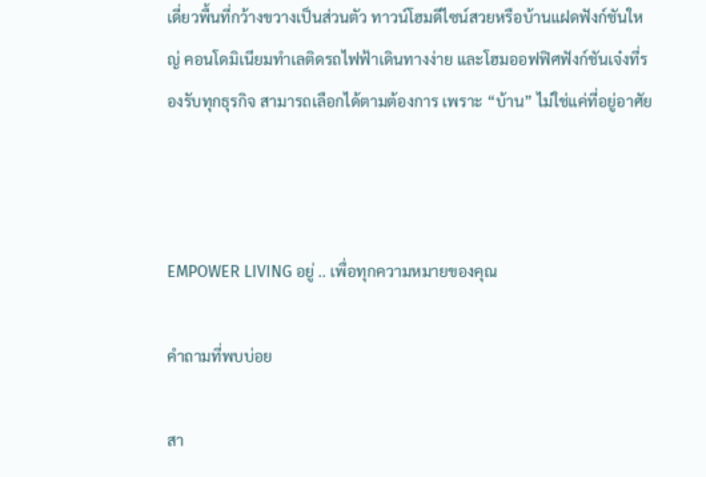เดี่ยวพื้นที่กว้างขวางเป็นส่วนตัว ทาวน์โฮมดีไซน์สวยหรือบ้านแฝดฟังก์ชันใหญ่ คอนโดมิเนียมทำเลติดรถไฟฟ้าเดินทางง่าย และโฮมออฟฟิศฟังก์ชันเจ๋งที่รองรับทุกธุรกิจ สามารถเลือกได้ตามต้องการ เพราะ “บ้าน” ไม่ใช่แค่ที่อยู่อาศัย



EMPOWER LIVING อยู่ .. เพื่อทุกความหมายของคุณ

คำถามที่พบบ่อย

สา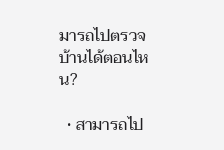มารถไปตรวจบ้านได้ตอนไหน?

  • สามารถไป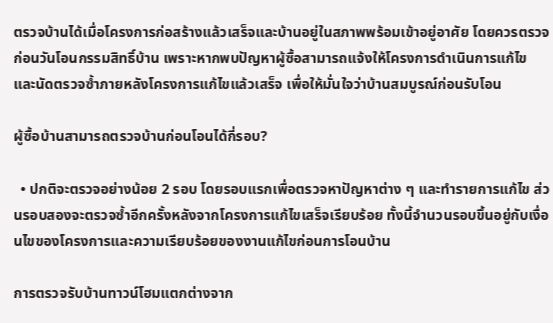ตรวจบ้านได้เมื่อโครงการก่อสร้างแล้วเสร็จและบ้านอยู่ในสภาพพร้อมเข้าอยู่อาศัย โดยควรตรวจก่อนวันโอนกรรมสิทธิ์บ้าน เพราะหากพบปัญหาผู้ซื้อสามารถแจ้งให้โครงการดำเนินการแก้ไข และนัดตรวจซ้ำภายหลังโครงการแก้ไขแล้วเสร็จ เพื่อให้มั่นใจว่าบ้านสมบูรณ์ก่อนรับโอน

ผู้ซื้อบ้านสามารถตรวจบ้านก่อนโอนได้กี่รอบ?

  • ปกติจะตรวจอย่างน้อย 2 รอบ โดยรอบแรกเพื่อตรวจหาปัญหาต่าง ๆ และทำรายการแก้ไข ส่วนรอบสองจะตรวจซ้ำอีกครั้งหลังจากโครงการแก้ไขเสร็จเรียบร้อย ทั้งนี้จำนวนรอบขึ้นอยู่กับเงื่อนไขของโครงการและความเรียบร้อยของงานแก้ไขก่อนการโอนบ้าน

การตรวจรับบ้านทาวน์โฮมแตกต่างจาก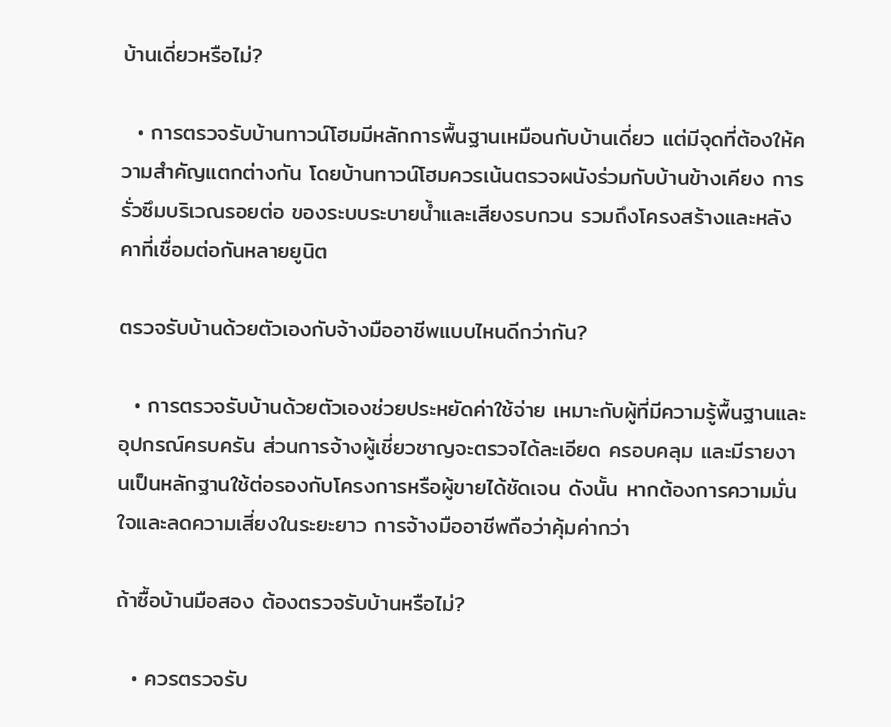บ้านเดี่ยวหรือไม่?

  • การตรวจรับบ้านทาวน์โฮมมีหลักการพื้นฐานเหมือนกับบ้านเดี่ยว แต่มีจุดที่ต้องให้ความสำคัญแตกต่างกัน โดยบ้านทาวน์โฮมควรเน้นตรวจผนังร่วมกับบ้านข้างเคียง การรั่วซึมบริเวณรอยต่อ ของระบบระบายน้ำและเสียงรบกวน รวมถึงโครงสร้างและหลังคาที่เชื่อมต่อกันหลายยูนิต

ตรวจรับบ้านด้วยตัวเองกับจ้างมืออาชีพแบบไหนดีกว่ากัน?

  • การตรวจรับบ้านด้วยตัวเองช่วยประหยัดค่าใช้จ่าย เหมาะกับผู้ที่มีความรู้พื้นฐานและอุปกรณ์ครบครัน ส่วนการจ้างผู้เชี่ยวชาญจะตรวจได้ละเอียด ครอบคลุม และมีรายงานเป็นหลักฐานใช้ต่อรองกับโครงการหรือผู้ขายได้ชัดเจน ดังนั้น หากต้องการความมั่นใจและลดความเสี่ยงในระยะยาว การจ้างมืออาชีพถือว่าคุ้มค่ากว่า

ถ้าซื้อบ้านมือสอง ต้องตรวจรับบ้านหรือไม่?

  • ควรตรวจรับ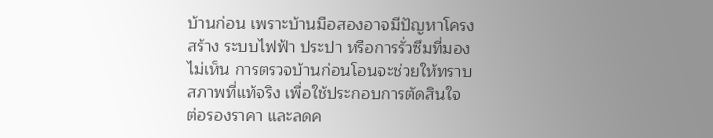บ้านก่อน เพราะบ้านมือสองอาจมีปัญหาโครงสร้าง ระบบไฟฟ้า ประปา หรือการรั่วซึมที่มองไม่เห็น การตรวจบ้านก่อนโอนจะช่วยให้ทราบสภาพที่แท้จริง เพื่อใช้ประกอบการตัดสินใจ ต่อรองราคา และลดค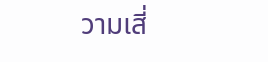วามเสี่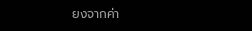ยงจากค่า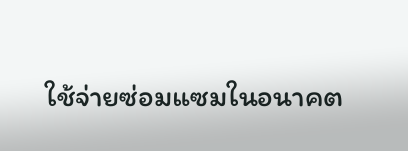ใช้จ่ายซ่อมแซมในอนาคต